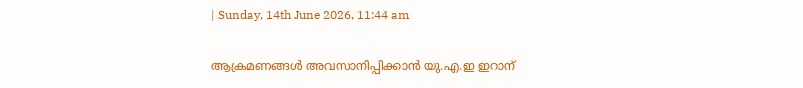| Sunday, 14th June 2026, 11:44 am

ആക്രമണങ്ങള്‍ അവസാനിപ്പിക്കാന്‍ യു.എ.ഇ ഇറാന്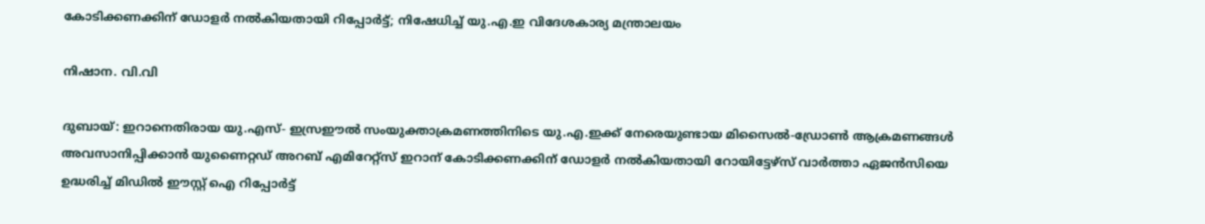കോടിക്കണക്കിന് ഡോളര്‍ നല്‍കിയതായി റിപ്പോര്‍ട്ട്; നിഷേധിച്ച് യു.എ.ഇ വിദേശകാര്യ മന്ത്രാലയം

നിഷാന. വി.വി

ദുബായ്: ഇറാനെതിരായ യു.എസ്- ഇസ്രഈല്‍ സംയുക്താക്രമണത്തിനിടെ യു.എ.ഇക്ക് നേരെയുണ്ടായ മിസൈല്‍-ഡ്രോണ്‍ ആക്രമണങ്ങള്‍ അവസാനിപ്പിക്കാന്‍ യുണൈറ്റഡ് അറബ് എമിറേറ്റ്‌സ് ഇറാന് കോടിക്കണക്കിന് ഡോളര്‍ നല്‍കിയതായി റോയിട്ടേഴ്‌സ് വാര്‍ത്താ ഏജന്‍സിയെ ഉദ്ധരിച്ച് മിഡില്‍ ഈസ്റ്റ് ഐ റിപ്പോര്‍ട്ട്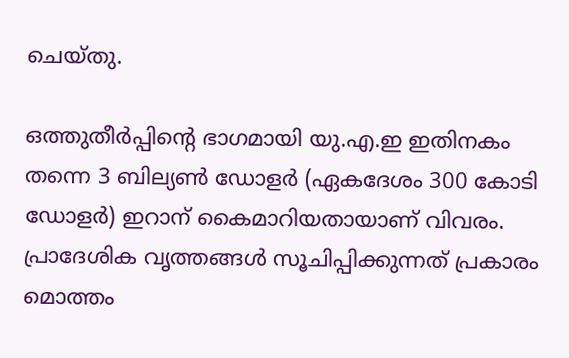ചെയ്തു.

ഒത്തുതീര്‍പ്പിന്റെ ഭാഗമായി യു.എ.ഇ ഇതിനകം തന്നെ 3 ബില്യണ്‍ ഡോളര്‍ (ഏകദേശം 300 കോടി ഡോളര്‍) ഇറാന് കൈമാറിയതായാണ് വിവരം. പ്രാദേശിക വൃത്തങ്ങള്‍ സൂചിപ്പിക്കുന്നത് പ്രകാരം മൊത്തം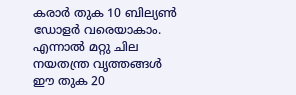കരാര്‍ തുക 10 ബില്യണ്‍ ഡോളര്‍ വരെയാകാം. എന്നാല്‍ മറ്റു ചില നയതന്ത്ര വൃത്തങ്ങള്‍ ഈ തുക 20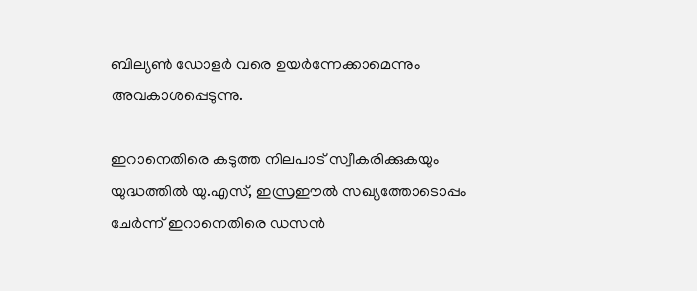ബില്യണ്‍ ഡോളര്‍ വരെ ഉയര്‍ന്നേക്കാമെന്നും അവകാശപ്പെടുന്നു.

ഇറാനെതിരെ കടുത്ത നിലപാട് സ്വീകരിക്കുകയും യുദ്ധത്തില്‍ യു.എസ്, ഇസ്രഈല്‍ സഖ്യത്തോടൊപ്പം ചേര്‍ന്ന് ഇറാനെതിരെ ഡസന്‍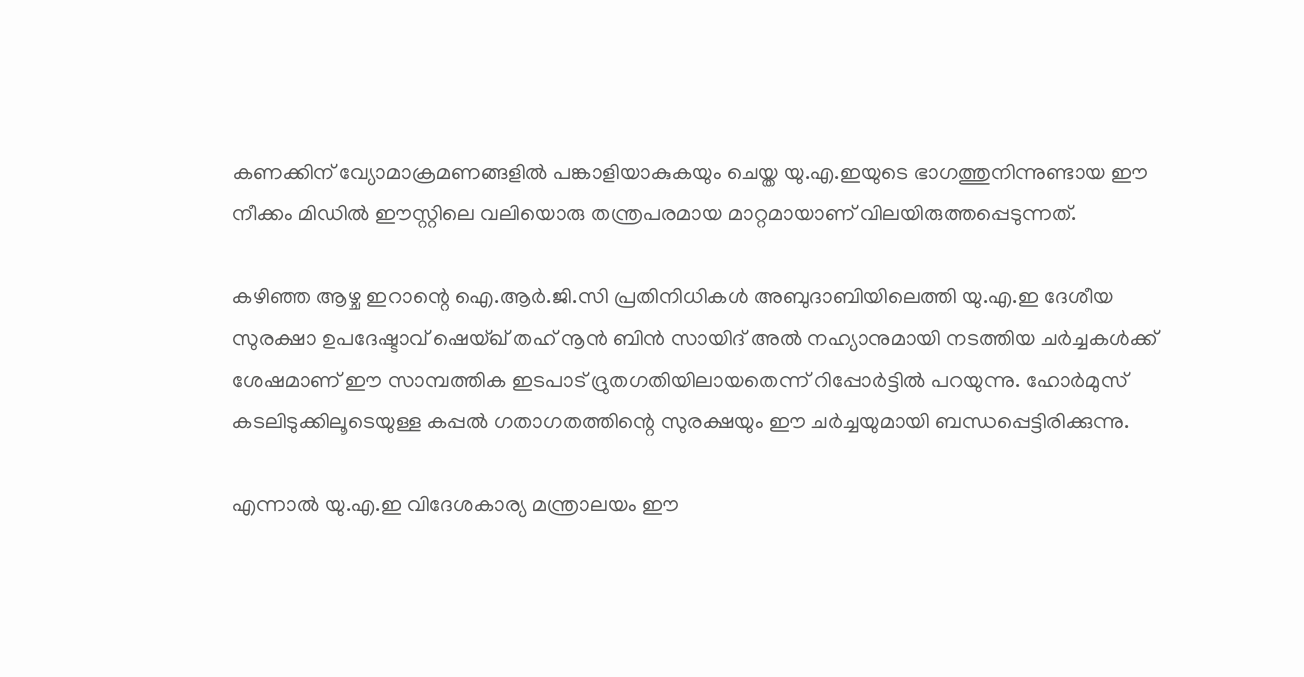കണക്കിന് വ്യോമാക്രമണങ്ങളില്‍ പങ്കാളിയാകുകയും ചെയ്ത യു.എ.ഇയുടെ ഭാഗത്തുനിന്നുണ്ടായ ഈ നീക്കം മിഡില്‍ ഈസ്റ്റിലെ വലിയൊരു തന്ത്രപരമായ മാറ്റമായാണ് വിലയിരുത്തപ്പെടുന്നത്.

കഴിഞ്ഞ ആഴ്ച ഇറാന്റെ ഐ.ആര്‍.ജി.സി പ്രതിനിധികള്‍ അബുദാബിയിലെത്തി യു.എ.ഇ ദേശീയ സുരക്ഷാ ഉപദേഷ്ടാവ് ഷെയ്ഖ് തഹ് നൂന്‍ ബിന്‍ സായിദ് അല്‍ നഹ്യാനുമായി നടത്തിയ ചര്‍ച്ചകള്‍ക്ക് ശേഷമാണ് ഈ സാമ്പത്തിക ഇടപാട് ദ്രുതഗതിയിലായതെന്ന് റിപ്പോര്‍ട്ടില്‍ പറയുന്നു. ഹോര്‍മുസ് കടലിടുക്കിലൂടെയുള്ള കപ്പല്‍ ഗതാഗതത്തിന്റെ സുരക്ഷയും ഈ ചര്‍ച്ചയുമായി ബന്ധപ്പെട്ടിരിക്കുന്നു.

എന്നാല്‍ യു.എ.ഇ വിദേശകാര്യ മന്ത്രാലയം ഈ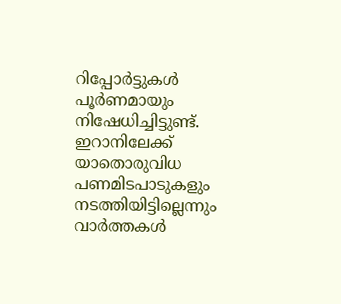റിപ്പോര്‍ട്ടുകള്‍ പൂര്‍ണമായും നിഷേധിച്ചിട്ടുണ്ട്. ഇറാനിലേക്ക് യാതൊരുവിധ പണമിടപാടുകളും നടത്തിയിട്ടില്ലെന്നും വാര്‍ത്തകള്‍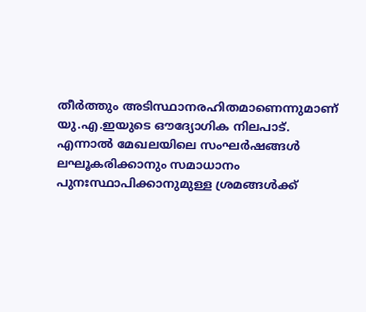തീര്‍ത്തും അടിസ്ഥാനരഹിതമാണെന്നുമാണ് യു.എ.ഇയുടെ ഔദ്യോഗിക നിലപാട്. എന്നാല്‍ മേഖലയിലെ സംഘര്‍ഷങ്ങള്‍ ലഘൂകരിക്കാനും സമാധാനം പുനഃസ്ഥാപിക്കാനുമുള്ള ശ്രമങ്ങള്‍ക്ക്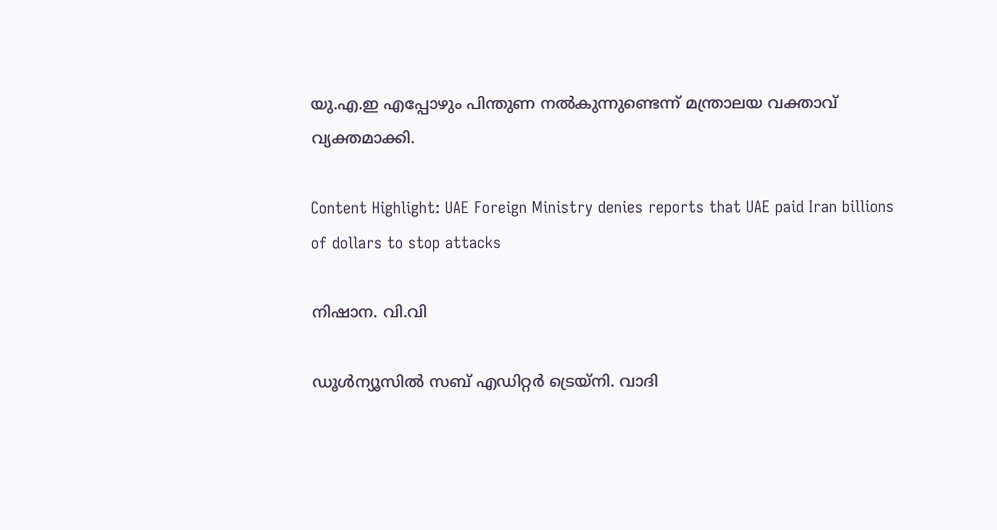യു.എ.ഇ എപ്പോഴും പിന്തുണ നല്‍കുന്നുണ്ടെന്ന് മന്ത്രാലയ വക്താവ് വ്യക്തമാക്കി.

Content Highlight: UAE Foreign Ministry denies reports that UAE paid Iran billions of dollars to stop attacks

നിഷാന. വി.വി

ഡൂള്‍ന്യൂസില്‍ സബ് എഡിറ്റര്‍ ട്രെയ്‌നി. വാദി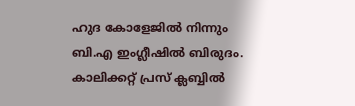ഹുദ കോളേജില്‍ നിന്നും ബി.എ ഇംഗ്ലീഷില്‍ ബിരുദം. കാലിക്കറ്റ് പ്രസ് ക്ലബ്ബില്‍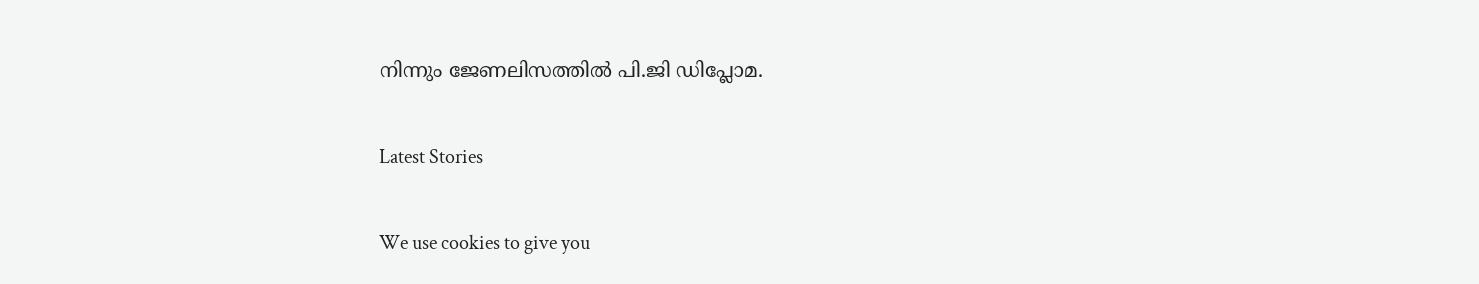നിന്നും ജേണലിസത്തില്‍ പി.ജി ഡിപ്ലോമ.

Latest Stories

We use cookies to give you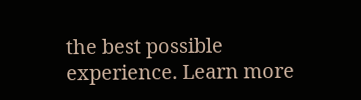the best possible experience. Learn more